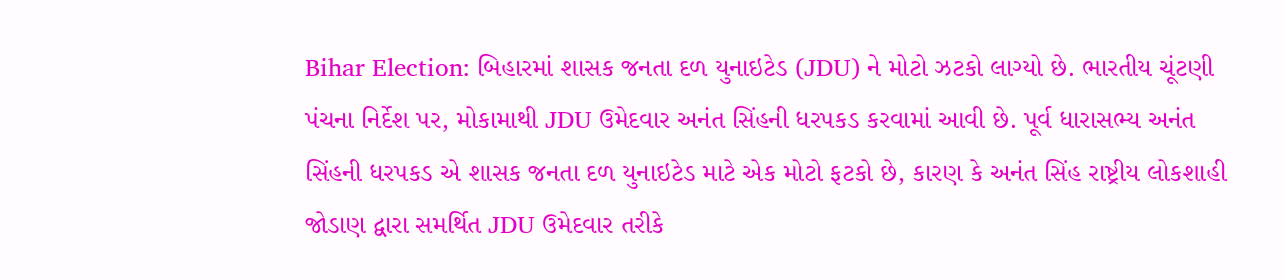Bihar Election: બિહારમાં શાસક જનતા દળ યુનાઇટેડ (JDU) ને મોટો ઝટકો લાગ્યો છે. ભારતીય ચૂંટણી પંચના નિર્દેશ પર, મોકામાથી JDU ઉમેદવાર અનંત સિંહની ધરપકડ કરવામાં આવી છે. પૂર્વ ધારાસભ્ય અનંત સિંહની ધરપકડ એ શાસક જનતા દળ યુનાઇટેડ માટે એક મોટો ફટકો છે, કારણ કે અનંત સિંહ રાષ્ટ્રીય લોકશાહી જોડાણ દ્વારા સમર્થિત JDU ઉમેદવાર તરીકે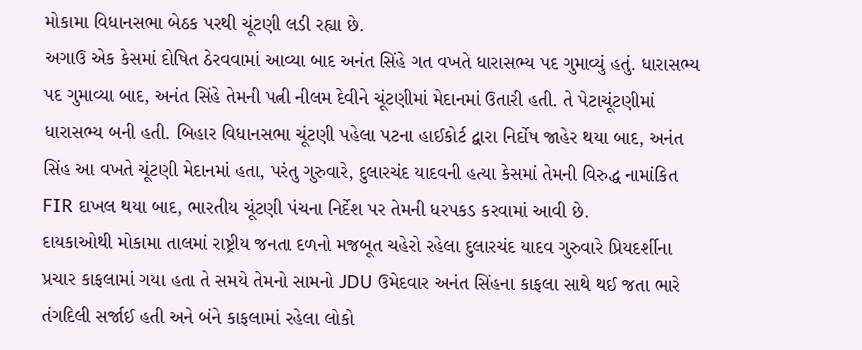મોકામા વિધાનસભા બેઠક પરથી ચૂંટણી લડી રહ્યા છે.
અગાઉ એક કેસમાં દોષિત ઠેરવવામાં આવ્યા બાદ અનંત સિંહે ગત વખતે ધારાસભ્ય પદ ગુમાવ્યું હતું. ધારાસભ્ય પદ ગુમાવ્યા બાદ, અનંત સિંહે તેમની પત્ની નીલમ દેવીને ચૂંટણીમાં મેદાનમાં ઉતારી હતી. તે પેટાચૂંટણીમાં ધારાસભ્ય બની હતી. બિહાર વિધાનસભા ચૂંટણી પહેલા પટના હાઈકોર્ટ દ્વારા નિર્દોષ જાહેર થયા બાદ, અનંત સિંહ આ વખતે ચૂંટણી મેદાનમાં હતા, પરંતુ ગુરુવારે, દુલારચંદ યાદવની હત્યા કેસમાં તેમની વિરુદ્ધ નામાંકિત FIR દાખલ થયા બાદ, ભારતીય ચૂંટણી પંચના નિર્દેશ પર તેમની ધરપકડ કરવામાં આવી છે.
દાયકાઓથી મોકામા તાલમાં રાષ્ટ્રીય જનતા દળનો મજબૂત ચહેરો રહેલા દુલારચંદ યાદવ ગુરુવારે પ્રિયદર્શીના પ્રચાર કાફલામાં ગયા હતા તે સમયે તેમનો સામનો JDU ઉમેદવાર અનંત સિંહના કાફલા સાથે થઈ જતા ભારે તંગદિલી સર્જાઈ હતી અને બંને કાફલામાં રહેલા લોકો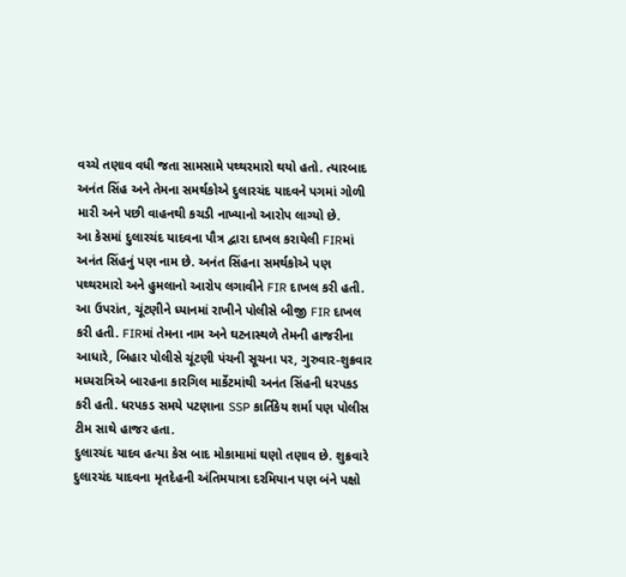વચ્ચે તણાવ વધી જતા સામસામે પથ્થરમારો થયો હતો. ત્યારબાદ અનંત સિંહ અને તેમના સમર્થકોએ દુલારચંદ યાદવને પગમાં ગોળી મારી અને પછી વાહનથી કચડી નાખ્યાનો આરોપ લાગ્યો છે.
આ કેસમાં દુલારચંદ યાદવના પૌત્ર દ્વારા દાખલ કરાયેલી FIRમાં અનંત સિંહનું પણ નામ છે. અનંત સિંહના સમર્થકોએ પણ પથ્થરમારો અને હુમલાનો આરોપ લગાવીને FIR દાખલ કરી હતી. આ ઉપરાંત, ચૂંટણીને ધ્યાનમાં રાખીને પોલીસે બીજી FIR દાખલ કરી હતી. FIRમાં તેમના નામ અને ઘટનાસ્થળે તેમની હાજરીના આધારે, બિહાર પોલીસે ચૂંટણી પંચની સૂચના પર, ગુરુવાર-શુક્રવાર મધ્યરાત્રિએ બારહના કારગિલ માર્કેટમાંથી અનંત સિંહની ધરપકડ કરી હતી. ધરપકડ સમયે પટણાના SSP કાર્તિકેય શર્મા પણ પોલીસ ટીમ સાથે હાજર હતા.
દુલારચંદ યાદવ હત્યા કેસ બાદ મોકામામાં ઘણો તણાવ છે. શુક્રવારે દુલારચંદ યાદવના મૃતદેહની અંતિમયાત્રા દરમિયાન પણ બંને પક્ષો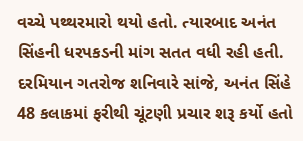વચ્ચે પથ્થરમારો થયો હતો. ત્યારબાદ અનંત સિંહની ધરપકડની માંગ સતત વધી રહી હતી.
દરમિયાન ગતરોજ શનિવારે સાંજે, અનંત સિંહે 48 કલાકમાં ફરીથી ચૂંટણી પ્રચાર શરૂ કર્યો હતો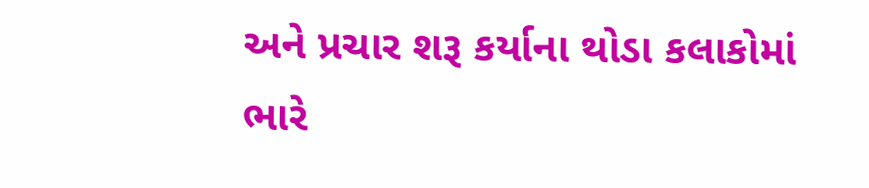અને પ્રચાર શરૂ કર્યાના થોડા કલાકોમાં ભારે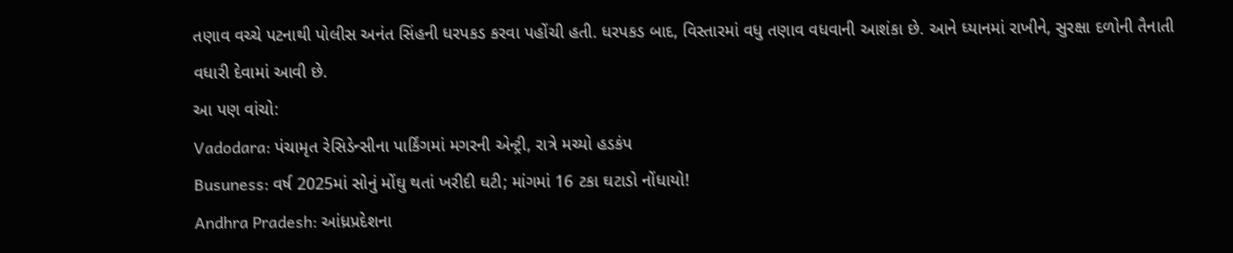તણાવ વચ્ચે પટનાથી પોલીસ અનંત સિંહની ધરપકડ કરવા પહોંચી હતી. ધરપકડ બાદ, વિસ્તારમાં વધુ તણાવ વધવાની આશંકા છે. આને ધ્યાનમાં રાખીને, સુરક્ષા દળોની તૈનાતી વધારી દેવામાં આવી છે.
આ પણ વાંચો:
Vadodara: પંચામૃત રેસિડેન્સીના પાર્કિંગમાં મગરની એન્ટ્રી, રાત્રે મચ્યો હડકંપ
Busuness: વર્ષ 2025માં સોનું મોંઘુ થતાં ખરીદી ઘટી; માંગમાં 16 ટકા ઘટાડો નોંધાયો!
Andhra Pradesh: આંધ્રપ્રદેશના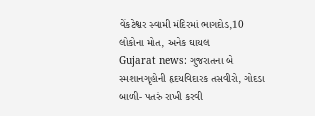વેંકટેશ્વર સ્વામી મંદિરમાં ભાગદોડ,10 લોકોના મોત, અનેક ઘાયલ
Gujarat news: ગુજરાતના બે સ્મશાનગૃહોની હૃદયવિદારક તસવીરો, ગોદડા બાળી- પતરું રાખી કરવી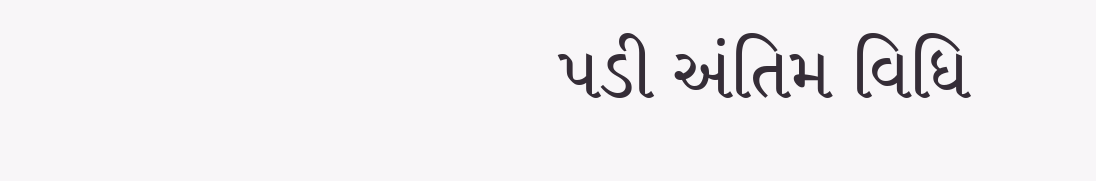પડી અંતિમ વિધિ